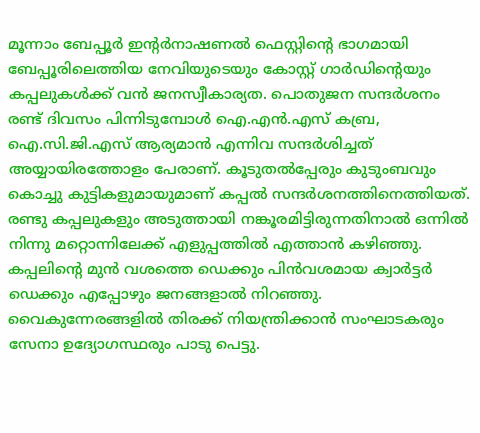മൂന്നാം ബേപ്പൂർ ഇന്റർനാഷണൽ ഫെസ്റ്റിന്റെ ഭാഗമായി ബേപ്പൂരിലെത്തിയ നേവിയുടെയും കോസ്റ്റ് ഗാര്‍ഡിന്റെയും കപ്പലുകൾക്ക് വൻ ജനസ്വീകാര്യത. പൊതുജന സന്ദർശനം രണ്ട് ദിവസം പിന്നിടുമ്പോൾ ഐ.എൻ.എസ് കബ്ര, ഐ.സി.ജി.എസ് ആര്യമാൻ എന്നിവ സന്ദർശിച്ചത് അയ്യായിരത്തോളം പേരാണ്. കൂടുതൽപ്പേരും കുടുംബവും കൊച്ചു കുട്ടികളുമായുമാണ് കപ്പൽ സന്ദർശനത്തിനെത്തിയത്. രണ്ടു കപ്പലുകളും അടുത്തായി നങ്കൂരമിട്ടിരുന്നതിനാൽ ഒന്നിൽ നിന്നു മറ്റൊന്നിലേക്ക് എളുപ്പത്തിൽ എത്താൻ കഴിഞ്ഞു. കപ്പലിന്റെ മുൻ വശത്തെ ഡെക്കും പിൻവശമായ ക്വാർട്ടർ ഡെക്കും എപ്പോഴും ജനങ്ങളാൽ നിറഞ്ഞു. വൈകുന്നേരങ്ങളിൽ തിരക്ക് നിയന്ത്രിക്കാൻ സംഘാടകരും സേനാ ഉദ്യോഗസ്ഥരും പാടു പെട്ടു.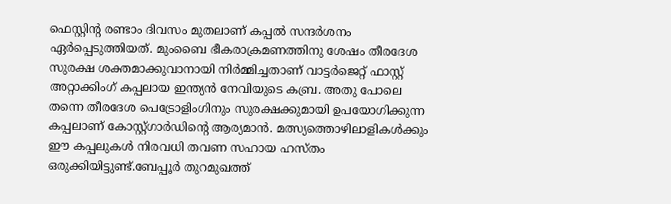ഫെസ്റ്റിന്റ രണ്ടാം ദിവസം മുതലാണ് കപ്പൽ സന്ദർശനം ഏർപ്പെടുത്തിയത്. മുംബൈ ഭീകരാക്രമണത്തിനു ശേഷം തീരദേശ സുരക്ഷ ശക്തമാക്കുവാനായി നിർമ്മിച്ചതാണ് വാട്ടർജെറ്റ് ഫാസ്റ്റ് അറ്റാക്കിംഗ് കപ്പലായ ഇന്ത്യൻ നേവിയുടെ കബ്ര. അതു പോലെ തന്നെ തീരദേശ പെട്രോളിംഗിനും സുരക്ഷക്കുമായി ഉപയോഗിക്കുന്ന കപ്പലാണ് കോസ്റ്റ്ഗാർഡിന്റെ ആര്യമാൻ. മത്സ്യത്തൊഴിലാളികൾക്കും ഈ കപ്പലുകൾ നിരവധി തവണ സഹായ ഹസ്തം ഒരുക്കിയിട്ടുണ്ട്.ബേപ്പൂര്‍ തുറമുഖത്ത്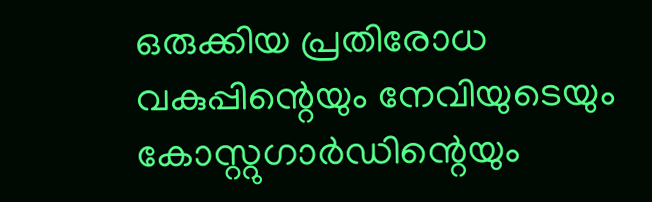ഒരുക്കിയ പ്രതിരോധ വകുപ്പിന്റെയും നേവിയുടെയും കോസ്റ്റുഗാര്‍ഡിന്റെയും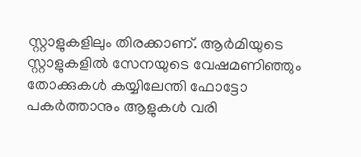സ്റ്റാളുകളിലും തിരക്കാണ്. ആർമിയുടെ സ്റ്റാളുകളിൽ സേനയുടെ വേഷമണിഞ്ഞും തോക്കുകൾ കയ്യിലേന്തി ഫോട്ടോ പകർത്താനും ആളുകൾ വരി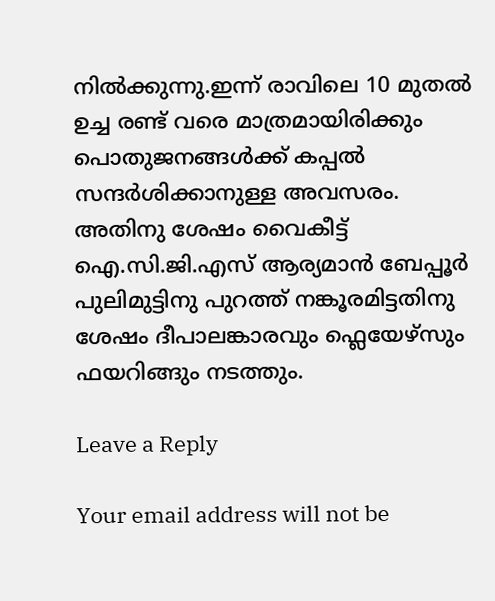നിൽക്കുന്നു.ഇന്ന് രാവിലെ 10 മുതൽ ഉച്ച രണ്ട് വരെ മാത്രമായിരിക്കും പൊതുജനങ്ങൾക്ക് കപ്പൽ സന്ദർശിക്കാനുള്ള അവസരം. അതിനു ശേഷം വൈകീട്ട് ഐ.സി.ജി.എസ് ആര്യമാൻ ബേപ്പൂർ പുലിമുട്ടിനു പുറത്ത് നങ്കൂരമിട്ടതിനു ശേഷം ദീപാലങ്കാരവും ഫ്ലെയേഴ്സും ഫയറിങ്ങും നടത്തും.

Leave a Reply

Your email address will not be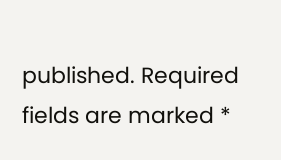published. Required fields are marked *